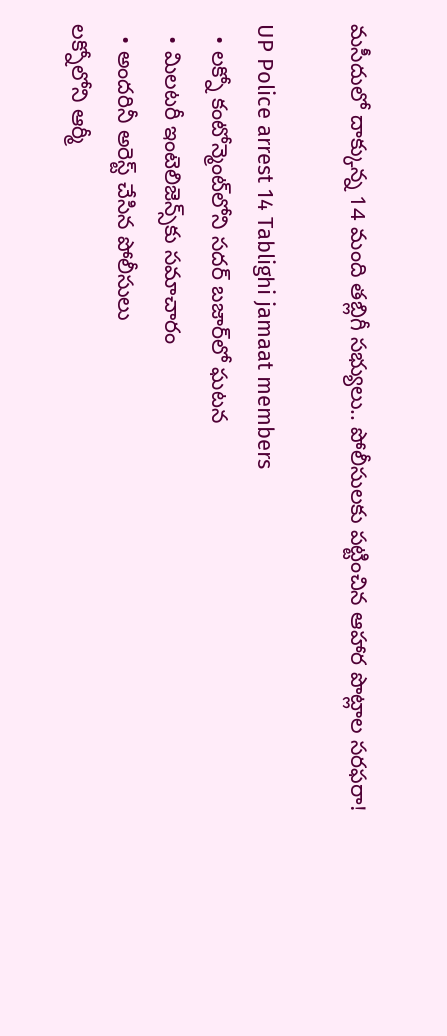మసీదులో దాక్కున్న 14 మంది తబ్లిగీ సభ్యులు.. పోలీసులకు పట్టించిన ఆహార పొట్లాల సరఫరా!

UP Police arrest 14 Tablighi jamaat members
  • లక్నో కంటోన్మెంట్‌లోని సదర్ బజార్‌లో ఘటన
  • మిలటరీ ఇంటెలిజెన్స్‌కు సమాచారం
  • అందరినీ అరెస్ట్ చేసిన పోలీసులు
లక్నోలోని ఆర్మీ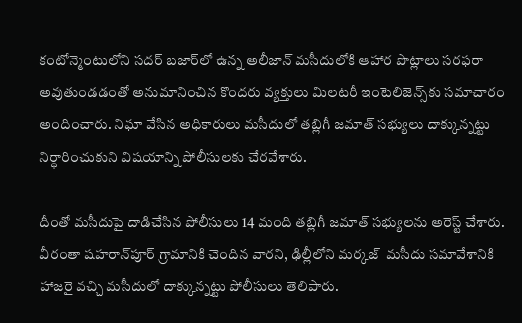కంటోన్మెంటులోని సదర్ బజార్‌లో ఉన్న అలీజాన్ మసీదులోకి ఆహార పొట్లాలు సరఫరా అవుతుండడంతో అనుమానించిన కొందరు వ్యక్తులు మిలటరీ ఇంటెలిజెన్స్‌కు సమాచారం అందించారు. నిఘా వేసిన అధికారులు మసీదులో తబ్లిగీ జమాత్ సభ్యులు దాక్కున్నట్టు నిర్ధారించుకుని విషయాన్ని పోలీసులకు చేరవేశారు.

దీంతో మసీదుపై దాడిచేసిన పోలీసులు 14 మంది తబ్లిగీ జమాత్ సభ్యులను అరెస్ట్ చేశారు. వీరంతా షహరాన్‌పూర్ గ్రామానికి చెందిన వారని, ఢిల్లీలోని మర్కజ్  మసీదు సమావేశానికి హాజరై వచ్చి మసీదులో దాక్కున్నట్టు పోలీసులు తెలిపారు.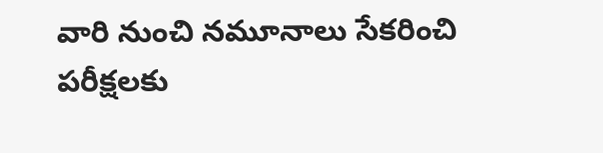వారి నుంచి నమూనాలు సేకరించి పరీక్షలకు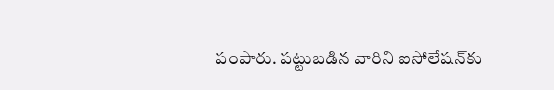పంపారు. పట్టుబడిన వారిని ఐసోలేషన్‌కు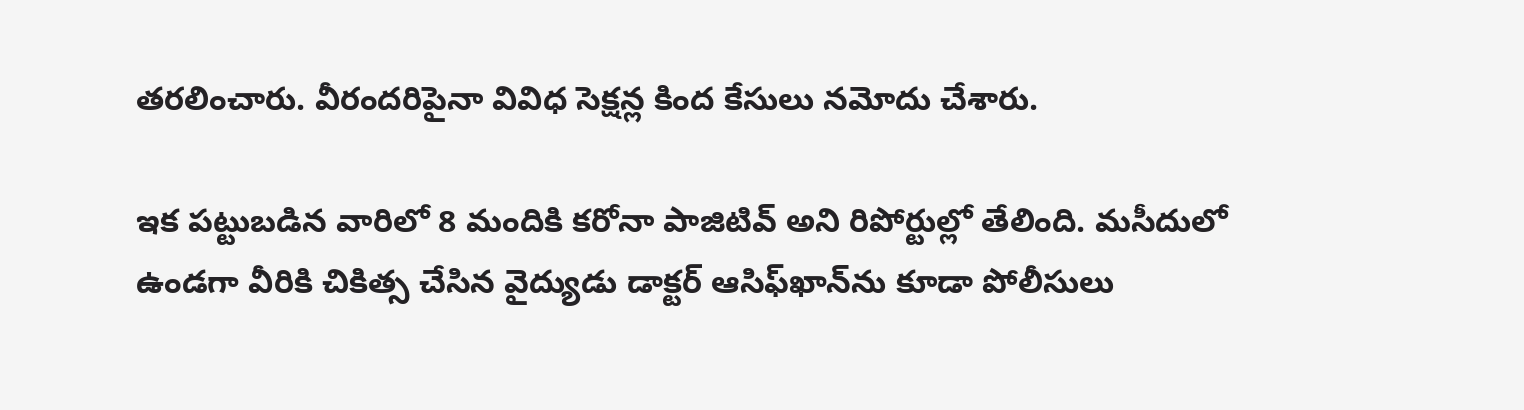తరలించారు. వీరందరిపైనా వివిధ సెక్షన్ల కింద కేసులు నమోదు చేశారు.

ఇక పట్టుబడిన వారిలో 8 మందికి కరోనా పాజిటివ్ అని రిపోర్టుల్లో తేలింది. మసీదులో ఉండగా వీరికి చికిత్స చేసిన వైద్యుడు డాక్టర్ ఆసిఫ్‌ఖాన్‌ను కూడా పోలీసులు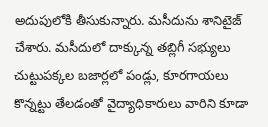అదుపులోకి తీసుకున్నారు. మసీదును శానిటైజ్ చేశారు. మసీదులో దాక్కున్న తబ్లిగీ సభ్యులు చుట్టుపక్కల బజార్లలో పండ్లు, కూరగాయలు కొన్నట్టు తేలడంతో వైద్యాధికారులు వారిని కూడా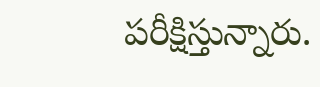పరీక్షిస్తున్నారు.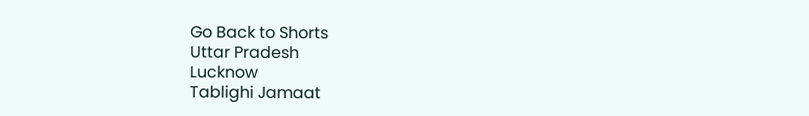Go Back to Shorts
Uttar Pradesh
Lucknow
Tablighi Jamaat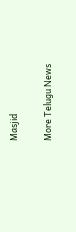Masjid

More Telugu News